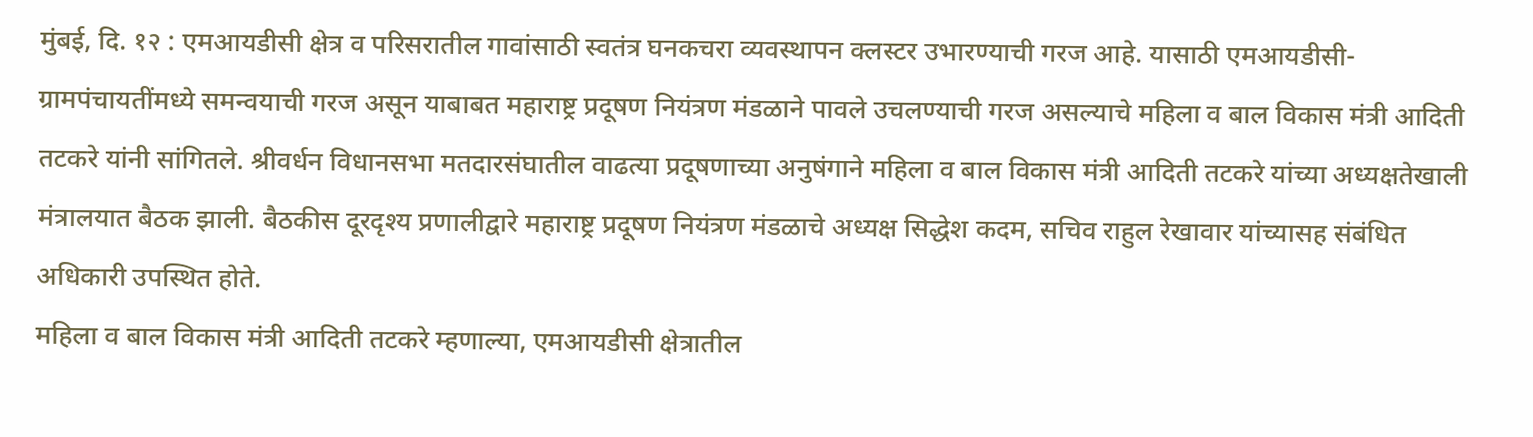मुंबई, दि. १२ : एमआयडीसी क्षेत्र व परिसरातील गावांसाठी स्वतंत्र घनकचरा व्यवस्थापन क्लस्टर उभारण्याची गरज आहे. यासाठी एमआयडीसी-ग्रामपंचायतींमध्ये समन्वयाची गरज असून याबाबत महाराष्ट्र प्रदूषण नियंत्रण मंडळाने पावले उचलण्याची गरज असल्याचे महिला व बाल विकास मंत्री आदिती तटकरे यांनी सांगितले. श्रीवर्धन विधानसभा मतदारसंघातील वाढत्या प्रदूषणाच्या अनुषंगाने महिला व बाल विकास मंत्री आदिती तटकरे यांच्या अध्यक्षतेखाली मंत्रालयात बैठक झाली. बैठकीस दूरदृश्य प्रणालीद्वारे महाराष्ट्र प्रदूषण नियंत्रण मंडळाचे अध्यक्ष सिद्धेश कदम, सचिव राहुल रेखावार यांच्यासह संबंधित अधिकारी उपस्थित होते.
महिला व बाल विकास मंत्री आदिती तटकरे म्हणाल्या, एमआयडीसी क्षेत्रातील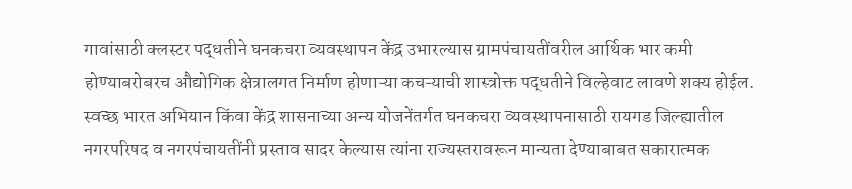गावांसाठी क्लस्टर पद्धतीने घनकचरा व्यवस्थापन केंद्र उभारल्यास ग्रामपंचायतींवरील आर्थिक भार कमी होण्याबरोबरच औद्योगिक क्षेत्रालगत निर्माण होणाऱ्या कचऱ्याची शास्त्रोक्त पद्धतीने विल्हेवाट लावणे शक्य होईल. स्वच्छ भारत अभियान किंवा केंद्र शासनाच्या अन्य योजनेंतर्गत घनकचरा व्यवस्थापनासाठी रायगड जिल्ह्यातील नगरपरिषद व नगरपंचायतींनी प्रस्ताव सादर केल्यास त्यांना राज्यस्तरावरून मान्यता देण्याबाबत सकारात्मक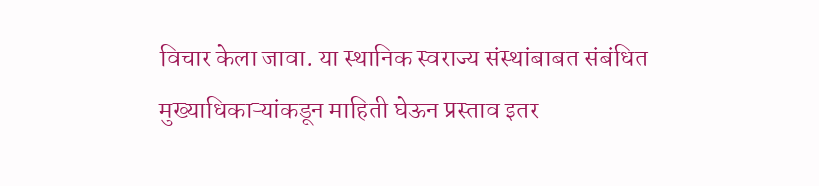विचार केला जावा. या स्थानिक स्वराज्य संस्थांबाबत संबंधित मुख्याधिकाऱ्यांकडून माहिती घेऊन प्रस्ताव इतर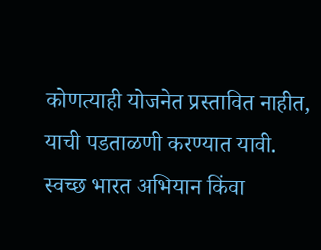कोणत्याही योजनेत प्रस्तावित नाहीत, याची पडताळणी करण्यात यावी.
स्वच्छ भारत अभियान किंवा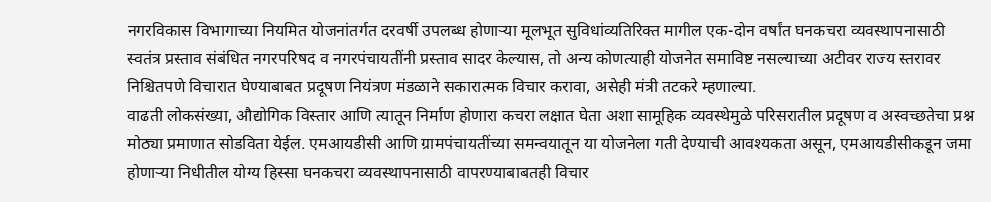नगरविकास विभागाच्या नियमित योजनांतर्गत दरवर्षी उपलब्ध होणाऱ्या मूलभूत सुविधांव्यतिरिक्त मागील एक-दोन वर्षांत घनकचरा व्यवस्थापनासाठी स्वतंत्र प्रस्ताव संबंधित नगरपरिषद व नगरपंचायतींनी प्रस्ताव सादर केल्यास, तो अन्य कोणत्याही योजनेत समाविष्ट नसल्याच्या अटीवर राज्य स्तरावर निश्चितपणे विचारात घेण्याबाबत प्रदूषण नियंत्रण मंडळाने सकारात्मक विचार करावा, असेही मंत्री तटकरे म्हणाल्या.
वाढती लोकसंख्या, औद्योगिक विस्तार आणि त्यातून निर्माण होणारा कचरा लक्षात घेता अशा सामूहिक व्यवस्थेमुळे परिसरातील प्रदूषण व अस्वच्छतेचा प्रश्न मोठ्या प्रमाणात सोडविता येईल. एमआयडीसी आणि ग्रामपंचायतींच्या समन्वयातून या योजनेला गती देण्याची आवश्यकता असून, एमआयडीसीकडून जमा होणाऱ्या निधीतील योग्य हिस्सा घनकचरा व्यवस्थापनासाठी वापरण्याबाबतही विचार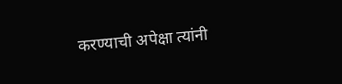करण्याची अपेक्षा त्यांनी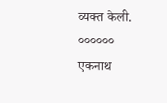व्यक्त केली.
००००००
एकनाथ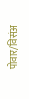पोवार/विसंअ